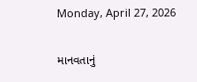Monday, April 27, 2026

માનવતાનું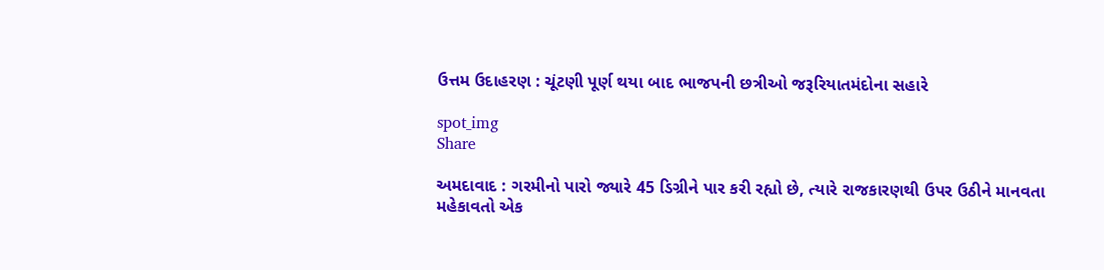ઉત્તમ ઉદાહરણ : ચૂંટણી પૂર્ણ થયા બાદ ભાજપની છત્રીઓ જરૂરિયાતમંદોના સહારે

spot_img
Share

અમદાવાદ : ગરમીનો પારો જ્યારે 45 ડિગ્રીને પાર કરી રહ્યો છે, ત્યારે રાજકારણથી ઉપર ઉઠીને માનવતા મહેકાવતો એક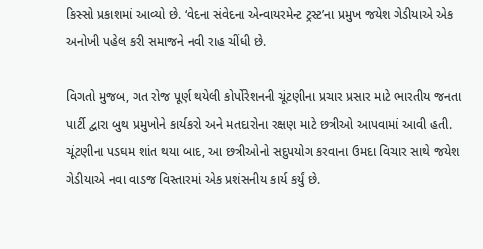કિસ્સો પ્રકાશમાં આવ્યો છે. ‘વેદના સંવેદના એન્વાયરમેન્ટ ટ્રસ્ટ’ના પ્રમુખ જયેશ ગેડીયાએ એક અનોખી પહેલ કરી સમાજને નવી રાહ ચીંધી છે.

વિગતો મુજબ, ગત રોજ પૂર્ણ થયેલી કોર્પોરેશનની ચૂંટણીના પ્રચાર પ્રસાર માટે ભારતીય જનતા પાર્ટી દ્વારા બુથ પ્રમુખોને કાર્યકરો અને મતદારોના રક્ષણ માટે છત્રીઓ આપવામાં આવી હતી. ચૂંટણીના પડઘમ શાંત થયા બાદ, આ છત્રીઓનો સદુપયોગ કરવાના ઉમદા વિચાર સાથે જયેશ ગેડીયાએ નવા વાડજ વિસ્તારમાં એક પ્રશંસનીય કાર્ય કર્યું છે.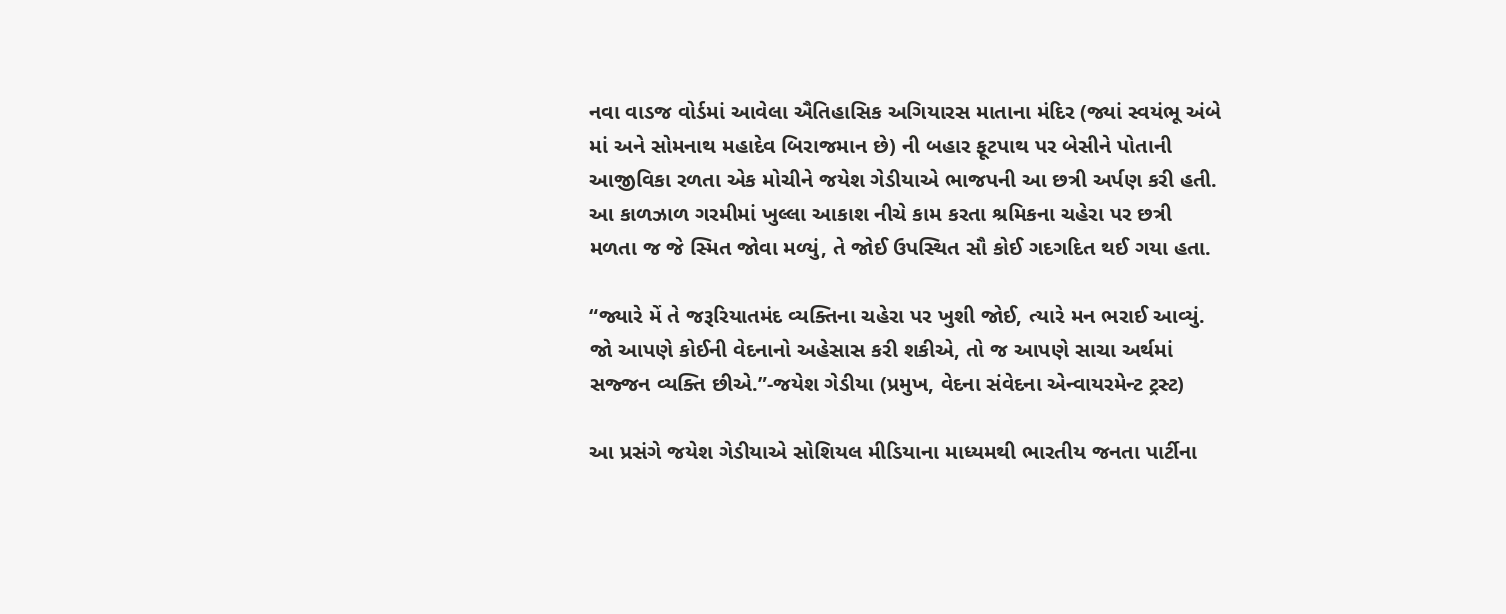નવા વાડજ વોર્ડમાં આવેલા ઐતિહાસિક અગિયારસ માતાના મંદિર (જ્યાં સ્વયંભૂ અંબે માં અને સોમનાથ મહાદેવ બિરાજમાન છે) ની બહાર ફૂટપાથ પર બેસીને પોતાની આજીવિકા રળતા એક મોચીને જયેશ ગેડીયાએ ભાજપની આ છત્રી અર્પણ કરી હતી. આ કાળઝાળ ગરમીમાં ખુલ્લા આકાશ નીચે કામ કરતા શ્રમિકના ચહેરા પર છત્રી મળતા જ જે સ્મિત જોવા મળ્યું, તે જોઈ ઉપસ્થિત સૌ કોઈ ગદગદિત થઈ ગયા હતા.

“જ્યારે મેં તે જરૂરિયાતમંદ વ્યક્તિના ચહેરા પર ખુશી જોઈ, ત્યારે મન ભરાઈ આવ્યું. જો આપણે કોઈની વેદનાનો અહેસાસ કરી શકીએ, તો જ આપણે સાચા અર્થમાં સજ્જન વ્યક્તિ છીએ.”-જયેશ ગેડીયા (પ્રમુખ, વેદના સંવેદના એન્વાયરમેન્ટ ટ્રસ્ટ)

આ પ્રસંગે જયેશ ગેડીયાએ સોશિયલ મીડિયાના માધ્યમથી ભારતીય જનતા પાર્ટીના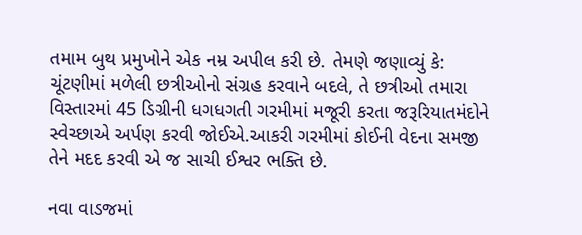તમામ બુથ પ્રમુખોને એક નમ્ર અપીલ કરી છે. તેમણે જણાવ્યું કે: ચૂંટણીમાં મળેલી છત્રીઓનો સંગ્રહ કરવાને બદલે, તે છત્રીઓ તમારા વિસ્તારમાં 45 ડિગ્રીની ધગધગતી ગરમીમાં મજૂરી કરતા જરૂરિયાતમંદોને સ્વેચ્છાએ અર્પણ કરવી જોઈએ.આકરી ગરમીમાં કોઈની વેદના સમજી તેને મદદ કરવી એ જ સાચી ઈશ્વર ભક્તિ છે.

નવા વાડજમાં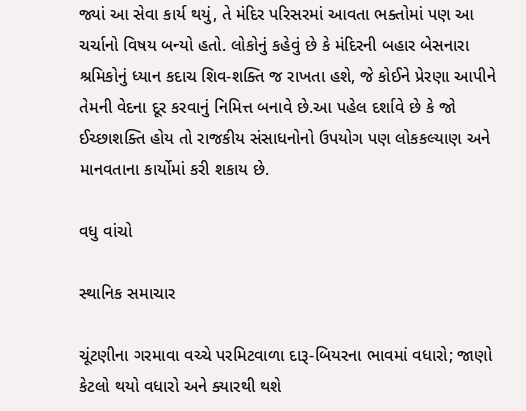જ્યાં આ સેવા કાર્ય થયું, તે મંદિર પરિસરમાં આવતા ભક્તોમાં પણ આ ચર્ચાનો વિષય બન્યો હતો. લોકોનું કહેવું છે કે મંદિરની બહાર બેસનારા શ્રમિકોનું ધ્યાન કદાચ શિવ-શક્તિ જ રાખતા હશે, જે કોઈને પ્રેરણા આપીને તેમની વેદના દૂર કરવાનું નિમિત્ત બનાવે છે.આ પહેલ દર્શાવે છે કે જો ઈચ્છાશક્તિ હોય તો રાજકીય સંસાધનોનો ઉપયોગ પણ લોકકલ્યાણ અને માનવતાના કાર્યોમાં કરી શકાય છે.

વધુ વાંચો

સ્થાનિક સમાચાર

ચૂંટણીના ગરમાવા વચ્ચે પરમિટવાળા દારૂ-બિયરના ભાવમાં વધારો; જાણો કેટલો થયો વધારો અને ક્યારથી થશે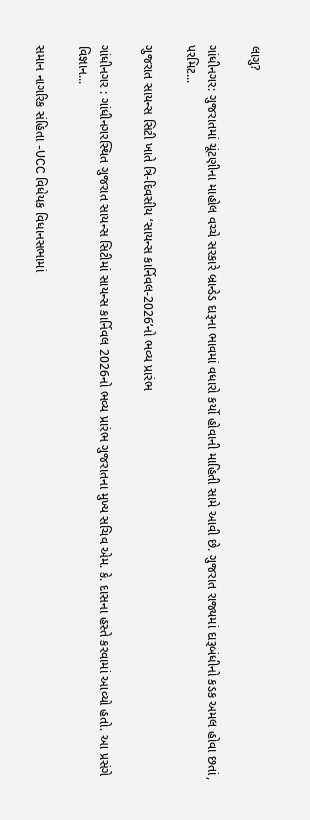લાગુ?

ગાંધીનગર: ગુજરાતમાં ચૂંટણીના માહોલ વચ્ચે સરકારે બ્રાન્ડેડ દારૂના ભાવમાં વધારો કર્યો હોવાની માહિતી સામે આવી છે. ગુજરાત રાજ્યમાં દારૂબંધીનો કડક અમલ હોવા છતાં, પરમિટ...

ગુજરાત સાયન્સ સિટી ખાતે ત્રિ-દિવસીય ‘સાયન્સ કાર્નિવલ-2026’નો ભવ્ય પ્રારંભ

ગાંધીનગર : ગાંધીનગરસ્થિત ગુજરાત સાયન્સ સિટીમાં સાયન્સ કાર્નિવલ 2026નો ભવ્ય પ્રારંભ ગુજરાતના મુખ્ય સચિવ એમ. કે. દાસના હસ્તે કરવામાં આવ્યો હતો. આ પ્રસંગે વિજ્ઞાન...

સમાન નાગરિક સંહિતા -UCC વિધેયક વિધાનસભામાં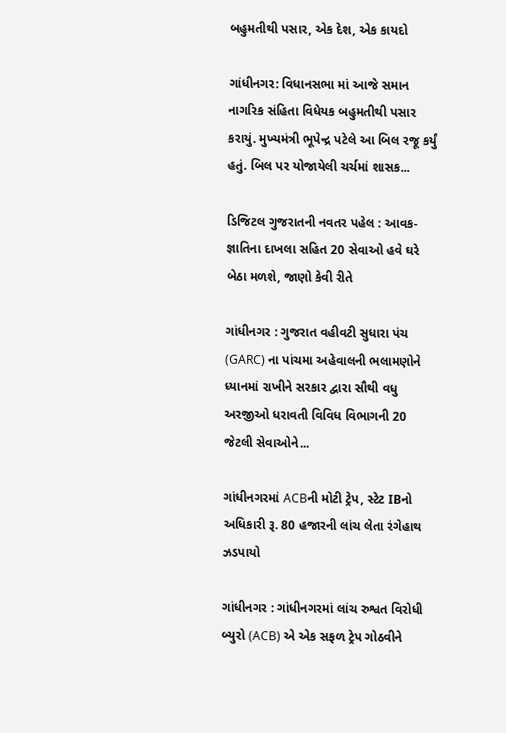બહુમતીથી પસાર, એક દેશ, એક કાયદો

ગાંધીનગર: વિધાનસભા માં આજે સમાન નાગરિક સંહિતા વિધેયક બહુમતીથી પસાર કરાયું. મુખ્યમંત્રી ભૂપેન્દ્ર પટેલે આ બિલ રજૂ કર્યું હતું. બિલ પર યોજાયેલી ચર્ચમાં શાસક...

ડિજિટલ ગુજરાતની નવતર પહેલ : આવક-જ્ઞાતિના દાખલા સહિત 20 સેવાઓ હવે ઘરે બેઠા મળશે, જાણો કેવી રીતે

ગાંધીનગર : ગુજરાત વહીવટી સુધારા પંચ (GARC) ના પાંચમા અહેવાલની ભલામણોને ધ્યાનમાં રાખીને સરકાર દ્વારા સૌથી વધુ અરજીઓ ધરાવતી વિવિધ વિભાગની 20 જેટલી સેવાઓને...

ગાંધીનગરમાં ACBની મોટી ટ્રેપ, સ્ટેટ IBનો અધિકારી રૂ. 80 હજારની લાંચ લેતા રંગેહાથ ઝડપાયો

ગાંધીનગર : ગાંધીનગરમાં લાંચ રુશ્વત વિરોધી બ્યુરો (ACB) એ એક સફળ ટ્રેપ ગોઠવીને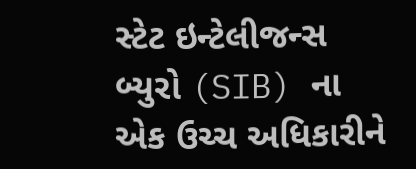સ્ટેટ ઇન્ટેલીજન્સ બ્યુરો (SIB) ના એક ઉચ્ચ અધિકારીને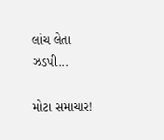લાંચ લેતા ઝડપી...

મોટા સમાચાર!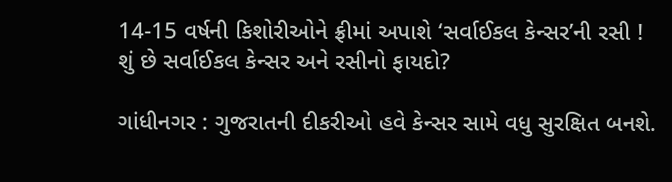14-15 વર્ષની કિશોરીઓને ફ્રીમાં અપાશે ‘સર્વાઈકલ કેન્સર’ની રસી ! શું છે સર્વાઈકલ કેન્સર અને રસીનો ફાયદો?

ગાંધીનગર : ગુજરાતની દીકરીઓ હવે કેન્સર સામે વધુ સુરક્ષિત બનશે.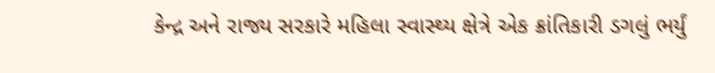કેન્દ્ર અને રાજ્ય સરકારે મહિલા સ્વાસ્થ્ય ક્ષેત્રે એક ક્રાંતિકારી ડગલું ભર્યું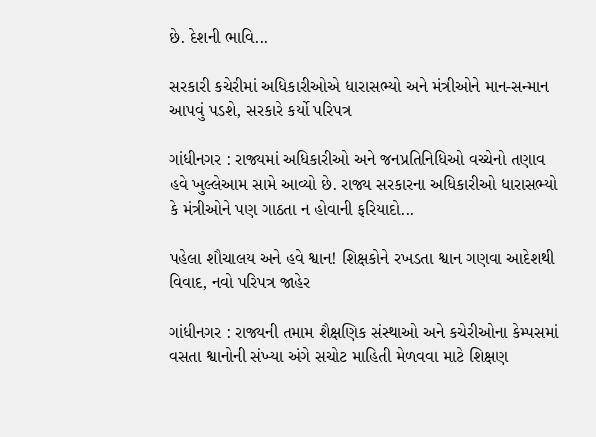છે. દેશની ભાવિ...

સરકારી કચેરીમાં અધિકારીઓએ ધારાસભ્યો અને મંત્રીઓને માન-સન્માન આપવું પડશે, સરકારે કર્યો પરિપત્ર

ગાંધીનગર : રાજ્યમાં અધિકારીઓ અને જનપ્રતિનિધિઓ વચ્ચેનો તણાવ હવે ખુલ્લેઆમ સામે આવ્યો છે. રાજ્ય સરકારના અધિકારીઓ ધારાસભ્યો કે મંત્રીઓને પણ ગાઠતા ન હોવાની ફરિયાદો...

પહેલા શૌચાલય અને હવે શ્વાન! શિક્ષકોને રખડતા શ્વાન ગણવા આદેશથી વિવાદ, નવો પરિપત્ર જાહેર

ગાંધીનગર : રાજ્યની તમામ શૈક્ષણિક સંસ્થાઓ અને કચેરીઓના કેમ્પસમાં વસતા શ્વાનોની સંખ્યા અંગે સચોટ માહિતી મેળવવા માટે શિક્ષણ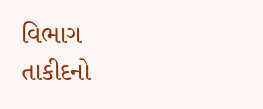વિભાગ તાકીદનો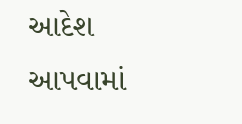આદેશ આપવામાં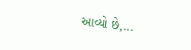આવ્યો છે,...